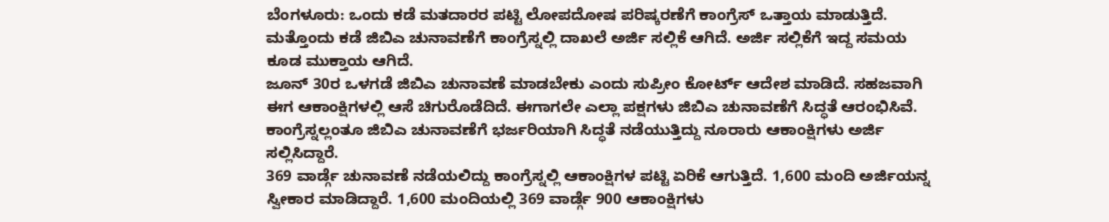ಬೆಂಗಳೂರು: ಒಂದು ಕಡೆ ಮತದಾರರ ಪಟ್ಟಿ ಲೋಪದೋಷ ಪರಿಷ್ಕರಣೆಗೆ ಕಾಂಗ್ರೆಸ್ ಒತ್ತಾಯ ಮಾಡುತ್ತಿದೆ. ಮತ್ತೊಂದು ಕಡೆ ಜಿಬಿಎ ಚುನಾವಣೆಗೆ ಕಾಂಗ್ರೆಸ್ನಲ್ಲಿ ದಾಖಲೆ ಅರ್ಜಿ ಸಲ್ಲಿಕೆ ಆಗಿದೆ. ಅರ್ಜಿ ಸಲ್ಲಿಕೆಗೆ ಇದ್ದ ಸಮಯ ಕೂಡ ಮುಕ್ತಾಯ ಆಗಿದೆ.
ಜೂನ್ 30ರ ಒಳಗಡೆ ಜಿಬಿಎ ಚುನಾವಣೆ ಮಾಡಬೇಕು ಎಂದು ಸುಪ್ರೀಂ ಕೋರ್ಟ್ ಆದೇಶ ಮಾಡಿದೆ. ಸಹಜವಾಗಿ ಈಗ ಆಕಾಂಕ್ಷಿಗಳಲ್ಲಿ ಆಸೆ ಚಿಗುರೊಡೆದಿದೆ. ಈಗಾಗಲೇ ಎಲ್ಲಾ ಪಕ್ಷಗಳು ಜಿಬಿಎ ಚುನಾವಣೆಗೆ ಸಿದ್ಧತೆ ಆರಂಭಿಸಿವೆ. ಕಾಂಗ್ರೆಸ್ನಲ್ಲಂತೂ ಜಿಬಿಎ ಚುನಾವಣೆಗೆ ಭರ್ಜರಿಯಾಗಿ ಸಿದ್ಧತೆ ನಡೆಯುತ್ತಿದ್ದು ನೂರಾರು ಆಕಾಂಕ್ಷಿಗಳು ಅರ್ಜಿ ಸಲ್ಲಿಸಿದ್ದಾರೆ.
369 ವಾರ್ಡ್ಗೆ ಚುನಾವಣೆ ನಡೆಯಲಿದ್ದು ಕಾಂಗ್ರೆಸ್ನಲ್ಲಿ ಆಕಾಂಕ್ಷಿಗಳ ಪಟ್ಟಿ ಏರಿಕೆ ಆಗುತ್ತಿದೆ. 1,600 ಮಂದಿ ಅರ್ಜಿಯನ್ನ ಸ್ವೀಕಾರ ಮಾಡಿದ್ದಾರೆ. 1,600 ಮಂದಿಯಲ್ಲಿ 369 ವಾರ್ಡ್ಗೆ 900 ಆಕಾಂಕ್ಷಿಗಳು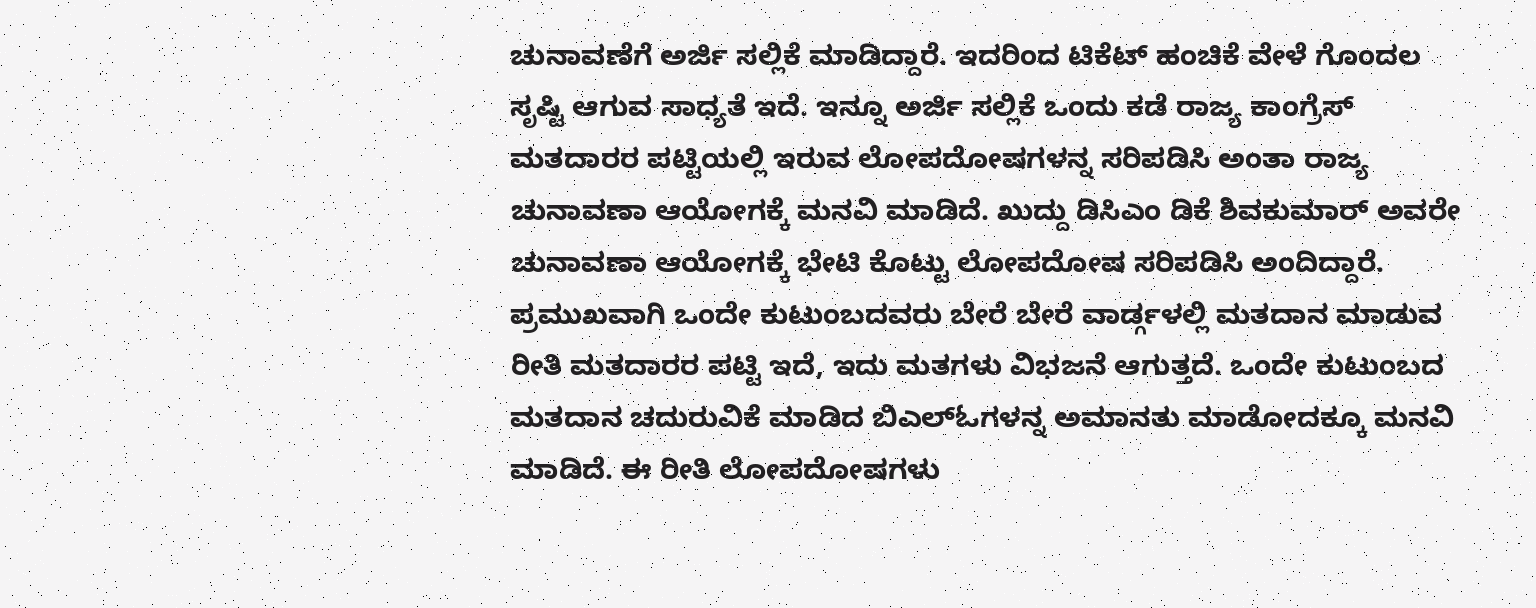ಚುನಾವಣೆಗೆ ಅರ್ಜಿ ಸಲ್ಲಿಕೆ ಮಾಡಿದ್ದಾರೆ. ಇದರಿಂದ ಟಿಕೆಟ್ ಹಂಚಿಕೆ ವೇಳೆ ಗೊಂದಲ ಸೃಷ್ಟಿ ಆಗುವ ಸಾಧ್ಯತೆ ಇದೆ. ಇನ್ನೂ ಅರ್ಜಿ ಸಲ್ಲಿಕೆ ಒಂದು ಕಡೆ ರಾಜ್ಯ ಕಾಂಗ್ರೆಸ್ ಮತದಾರರ ಪಟ್ಟಿಯಲ್ಲಿ ಇರುವ ಲೋಪದೋಷಗಳನ್ನ ಸರಿಪಡಿಸಿ ಅಂತಾ ರಾಜ್ಯ ಚುನಾವಣಾ ಆಯೋಗಕ್ಕೆ ಮನವಿ ಮಾಡಿದೆ. ಖುದ್ದು ಡಿಸಿಎಂ ಡಿಕೆ ಶಿವಕುಮಾರ್ ಅವರೇ ಚುನಾವಣಾ ಆಯೋಗಕ್ಕೆ ಭೇಟಿ ಕೊಟ್ಟು ಲೋಪದೋಷ ಸರಿಪಡಿಸಿ ಅಂದಿದ್ದಾರೆ. ಪ್ರಮುಖವಾಗಿ ಒಂದೇ ಕುಟುಂಬದವರು ಬೇರೆ ಬೇರೆ ವಾರ್ಡ್ಗಳಲ್ಲಿ ಮತದಾನ ಮಾಡುವ ರೀತಿ ಮತದಾರರ ಪಟ್ಟಿ ಇದೆ, ಇದು ಮತಗಳು ವಿಭಜನೆ ಆಗುತ್ತದೆ. ಒಂದೇ ಕುಟುಂಬದ ಮತದಾನ ಚದುರುವಿಕೆ ಮಾಡಿದ ಬಿಎಲ್ಓಗಳನ್ನ ಅಮಾನತು ಮಾಡೋದಕ್ಕೂ ಮನವಿ ಮಾಡಿದೆ. ಈ ರೀತಿ ಲೋಪದೋಷಗಳು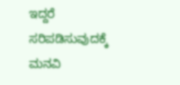ಇದ್ದರೆ ಸರಿಪಡಿಸುವುದಕ್ಕೆ ಮನವಿ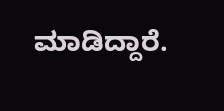ಮಾಡಿದ್ದಾರೆ.